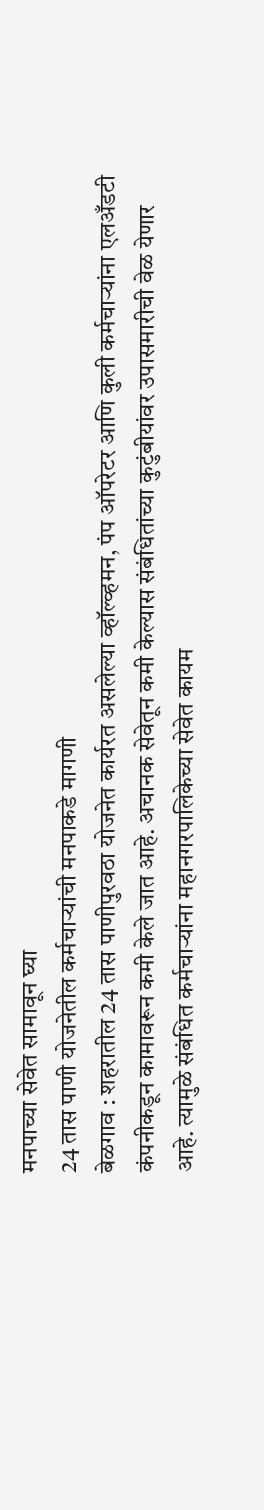मनपाच्या सेवेत सामावून घ्या
24 तास पाणी योजनेतील कर्मचाऱ्यांची मनपाकडे मागणी
बेळगाव : शहरातील 24 तास पाणीपुरवठा योजनेत कार्यरत असलेल्या व्हॉल्व्हमन, पंप ऑपरेटर आणि कुली कर्मचाऱ्यांना एलअँडटी कंपनीकडून कामावरून कमी केले जात आहे. अचानक सेवेतून कमी केल्यास संबंधितांच्या कुटुंबीयांवर उपासमारीची वेळ येणार आहे. त्यामुळे संबंधित कर्मचाऱ्यांना महानगरपालिकेच्या सेवेत कायम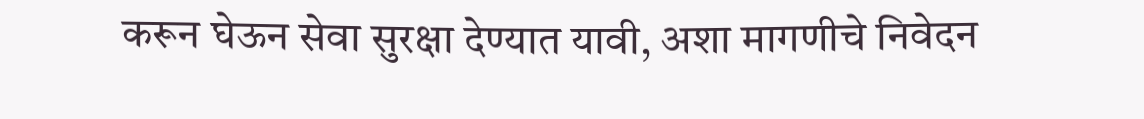करून घेऊन सेवा सुरक्षा देण्यात यावी, अशा मागणीचे निवेदन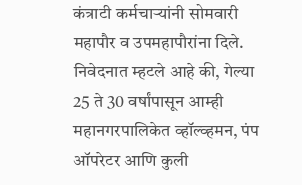कंत्राटी कर्मचाऱ्यांनी सोमवारी महापौर व उपमहापौरांना दिले.
निवेदनात म्हटले आहे की, गेल्या 25 ते 30 वर्षांपासून आम्ही महानगरपालिकेत व्हॉल्व्हमन, पंप ऑपरेटर आणि कुली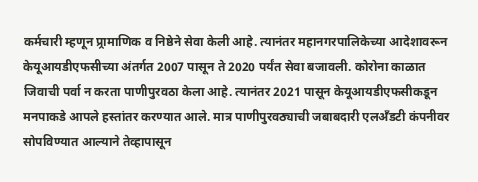कर्मचारी म्हणून प्र्रामाणिक व निष्ठेने सेवा केली आहे. त्यानंतर महानगरपालिकेच्या आदेशावरून केयूआयडीएफसीच्या अंतर्गत 2007 पासून ते 2020 पर्यंत सेवा बजावली. कोरोना काळात जिवाची पर्वा न करता पाणीपुरवठा केला आहे. त्यानंतर 2021 पासून केयूआयडीएफसीकडून मनपाकडे आपले हस्तांतर करण्यात आले. मात्र पाणीपुरवठ्याची जबाबदारी एलअँडटी कंपनीवर सोपविण्यात आल्याने तेव्हापासून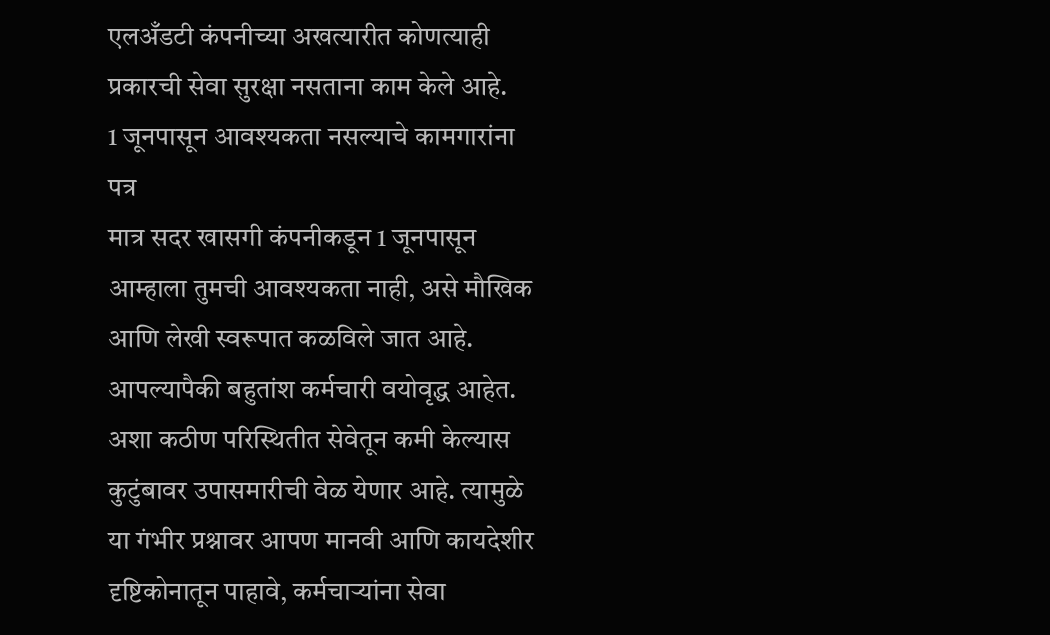एलअँडटी कंपनीच्या अखत्यारीत कोणत्याही प्रकारची सेवा सुरक्षा नसताना काम केले आहे.
1 जूनपासून आवश्यकता नसल्याचे कामगारांना पत्र
मात्र सदर खासगी कंपनीकडून 1 जूनपासून आम्हाला तुमची आवश्यकता नाही, असे मौखिक आणि लेखी स्वरूपात कळविले जात आहे. आपल्यापैकी बहुतांश कर्मचारी वयोवृद्ध आहेत. अशा कठीण परिस्थितीत सेवेतून कमी केल्यास कुटुंबावर उपासमारीची वेळ येणार आहे. त्यामुळे या गंभीर प्रश्नावर आपण मानवी आणि कायदेशीर दृष्टिकोनातून पाहावे, कर्मचाऱ्यांना सेवा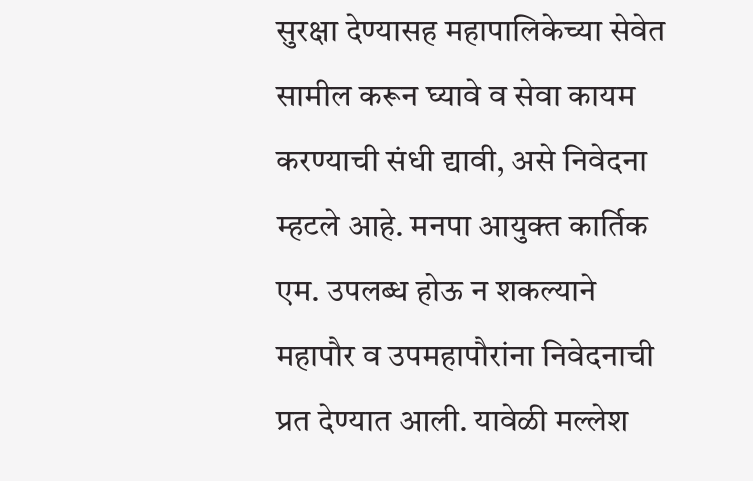सुरक्षा देण्यासह महापालिकेच्या सेवेत सामील करून घ्यावे व सेवा कायम करण्याची संधी द्यावी, असे निवेदना म्हटले आहे. मनपा आयुक्त कार्तिक एम. उपलब्ध होऊ न शकल्याने महापौर व उपमहापौरांना निवेदनाची प्रत देण्यात आली. यावेळी मल्लेश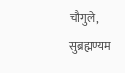चौगुले, सुब्रह्मण्यम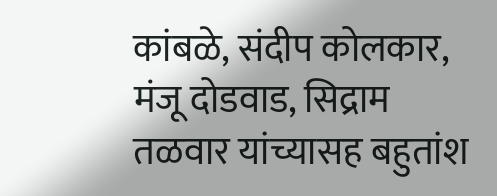कांबळे, संदीप कोलकार, मंजू दोडवाड, सिद्राम तळवार यांच्यासह बहुतांश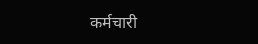कर्मचारी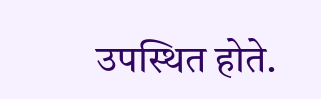उपस्थित होते.